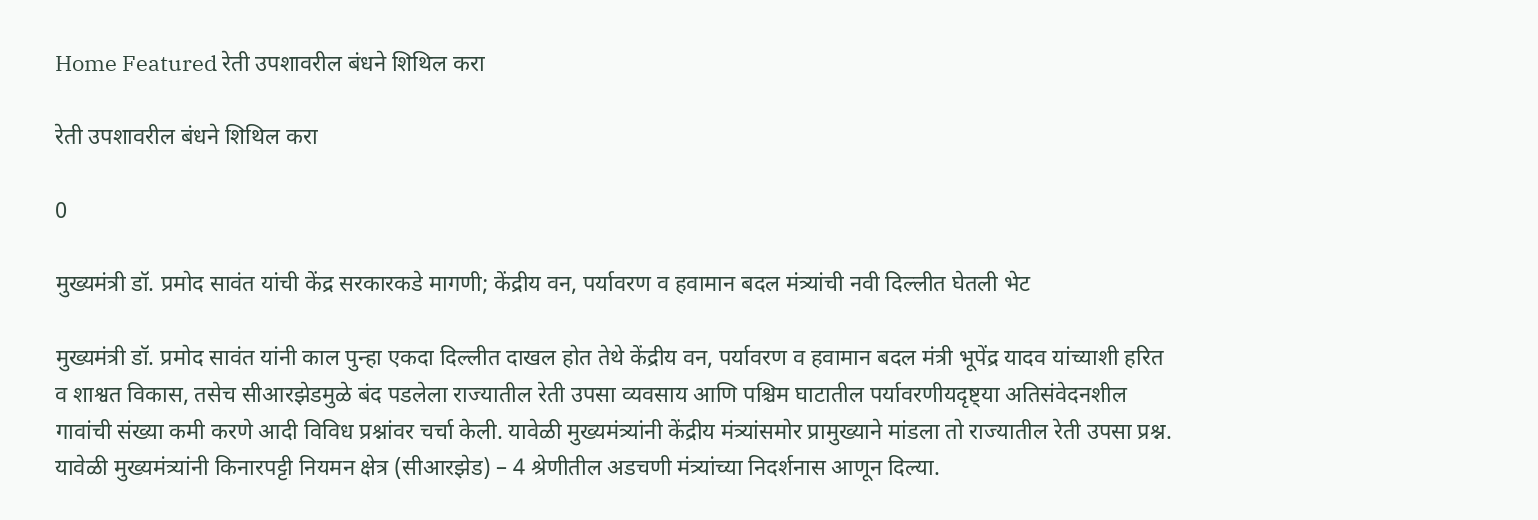Home Featured रेती उपशावरील बंधने शिथिल करा

रेती उपशावरील बंधने शिथिल करा

0

मुख्यमंत्री डॉ. प्रमोद सावंत यांची केंद्र सरकारकडे मागणी; केंद्रीय वन, पर्यावरण व हवामान बदल मंत्र्यांची नवी दिल्लीत घेतली भेट

मुख्यमंत्री डॉ. प्रमोद सावंत यांनी काल पुन्हा एकदा दिल्लीत दाखल होत तेथे केंद्रीय वन, पर्यावरण व हवामान बदल मंत्री भूपेंद्र यादव यांच्याशी हरित व शाश्वत विकास, तसेच सीआरझेडमुळे बंद पडलेला राज्यातील रेती उपसा व्यवसाय आणि पश्चिम घाटातील पर्यावरणीयदृष्ट्या अतिसंवेदनशील गावांची संख्या कमी करणे आदी विविध प्रश्नांवर चर्चा केली. यावेळी मुख्यमंत्र्यांनी केंद्रीय मंत्र्यांसमोर प्रामुख्याने मांडला तो राज्यातील रेती उपसा प्रश्न. यावेळी मुख्यमंत्र्यांनी किनारपट्टी नियमन क्षेत्र (सीआरझेड) – 4 श्रेणीतील अडचणी मंत्र्यांच्या निदर्शनास आणून दिल्या.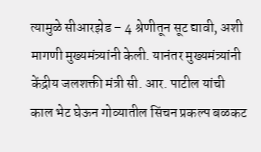त्यामुळे सीआरझेड – 4 श्रेणीतून सूट द्यावी, अशी मागणी मुख्यमंत्र्यांनी केली. यानंतर मुख्यमंत्र्यांनी केंद्रीय जलशक्ती मंत्री सी. आर. पाटील यांची काल भेट घेऊन गोव्यातील सिंचन प्रकल्प बळकट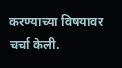करण्याच्या विषयावर चर्चा केली.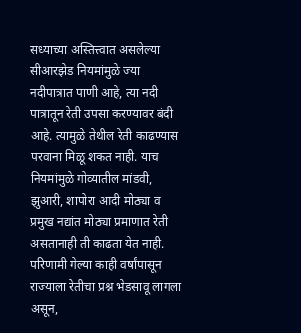सध्याच्या अस्तित्त्वात असलेल्या सीआरझेड नियमांमुळे ज्या नदीपात्रात पाणी आहे, त्या नदी पात्रातून रेती उपसा करण्यावर बंदी आहे. त्यामुळे तेथील रेती काढण्यास परवाना मिळू शकत नाही. याच नियमांमुळे गोव्यातील मांडवी, झुआरी, शापोरा आदी मोठ्या व प्रमुख नद्यांत मोठ्या प्रमाणात रेती असतानाही ती काढता येत नाही. परिणामी गेल्या काही वर्षांपासून राज्याला रेतीचा प्रश्न भेडसावू लागला असून,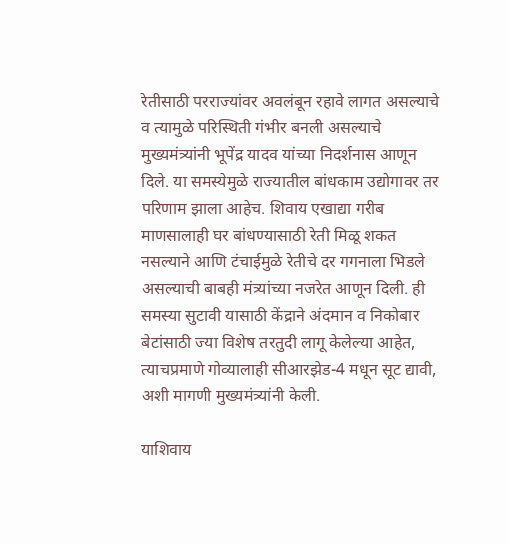रेतीसाठी परराज्यांवर अवलंबून रहावे लागत असल्याचे व त्यामुळे परिस्थिती गंभीर बनली असल्याचे मुख्यमंत्र्यांनी भूपेंद्र यादव यांच्या निदर्शनास आणून दिले. या समस्येमुळे राज्यातील बांधकाम उद्योगावर तर परिणाम झाला आहेच. शिवाय एखाद्या गरीब माणसालाही घर बांधण्यासाठी रेती मिळू शकत नसल्याने आणि टंचाईमुळे रेतीचे दर गगनाला भिडले असल्याची बाबही मंत्र्यांच्या नजरेत आणून दिली. ही समस्या सुटावी यासाठी केंद्राने अंदमान व निकोबार बेटांसाठी ज्या विशेष तरतुदी लागू केलेल्या आहेत, त्याचप्रमाणे गोव्यालाही सीआरझेड-4 मधून सूट द्यावी, अशी मागणी मुख्यमंत्र्यांनी केली.

याशिवाय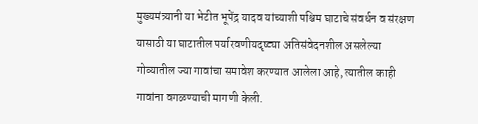मुख्यमंत्र्यानी या भेटीत भूपेंद्र यादव यांच्याशी पश्चिम घाटाचे संवर्धन व संरक्षण यासाठी या घाटातील पर्यारवणीयदृष्ट्या अतिसंवेदनशील असलेल्या गोव्यातील ज्या गावांचा समावेश करण्यात आलेला आहे, त्यातील काही गावांना वगळण्याची मागणी केली.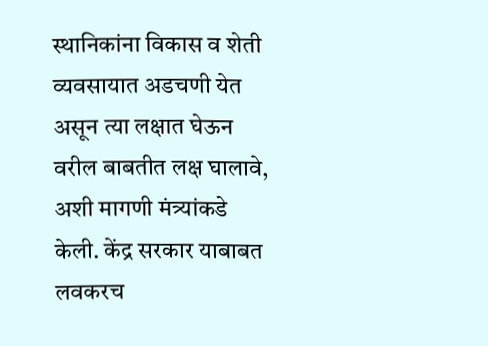स्थानिकांना विकास व शेती व्यवसायात अडचणी येत असून त्या लक्षात घेऊन वरील बाबतीत लक्ष घालावे, अशी मागणी मंत्र्यांकडे केली. केंद्र सरकार याबाबत लवकरच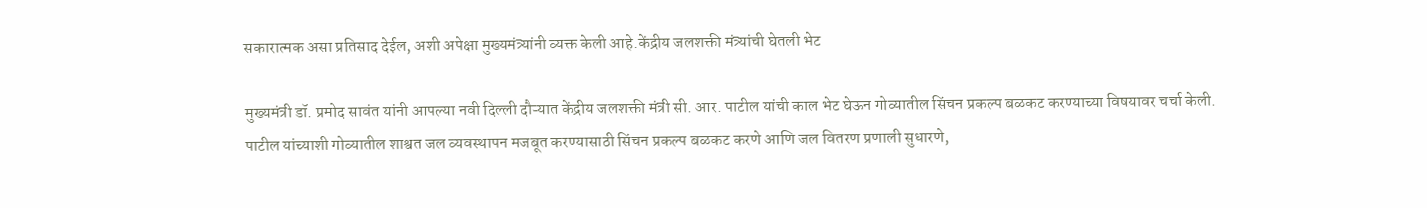सकारात्मक असा प्रतिसाद देईल, अशी अपेक्षा मुख्यमंत्र्यांनी व्यक्त केली आहे.केंद्रीय जलशक्ती मंत्र्यांची घेतली भेट

मुख्यमंत्री डॉ. प्रमोद सावंत यांनी आपल्या नवी दिल्ली दौऱ्यात केंद्रीय जलशक्ती मंत्री सी. आर. पाटील यांची काल भेट घेऊन गोव्यातील सिंचन प्रकल्प बळकट करण्याच्या विषयावर चर्चा केली.
पाटील यांच्याशी गोव्यातील शाश्वत जल व्यवस्थापन मजबूत करण्यासाठी सिंचन प्रकल्प बळकट करणे आणि जल वितरण प्रणाली सुधारणे,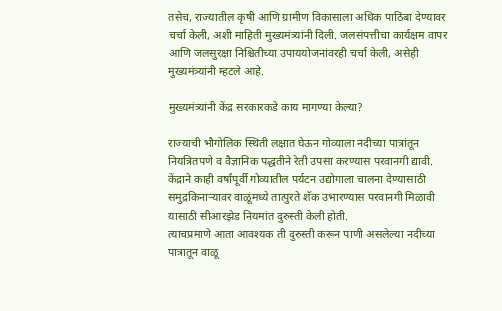तसेच, राज्यातील कृषी आणि ग्रामीण विकासाला अधिक पाठिंबा देण्यावर चर्चा केली, अशी माहिती मुख्यमंत्र्यांनी दिली. जलसंपत्तीचा कार्यक्षम वापर आणि जलसुरक्षा निश्चितीच्या उपाययोजनांवरही चर्चा केली, असेही मुख्यमंत्र्यांनी म्हटले आहे.

मुख्यमंत्र्यांनी केंद्र सरकारकडे काय मागण्या केल्या?

राज्याची भौगोलिक स्थिती लक्षात घेऊन गोव्याला नदीच्या पात्रांतून नियत्रितपणे व वैज्ञानिक पद्धतीने रेती उपसा करण्यास परवानगी द्यावी.
केंद्राने काही वर्षांपूर्वी गोव्यातील पर्यटन उद्योगाला चालना देण्यासाठी समुद्रकिनाऱ्यावर वाळूंमध्ये तात्पुरते शॅक उभारण्यास परवानगी मिळावी यासाठी सीआरझेड नियमांत दुरुस्ती केली होती.
त्याचप्रमाणे आता आवश्यक ती दुरुस्ती करून पाणी असलेल्या नदीच्या पात्रातून वाळू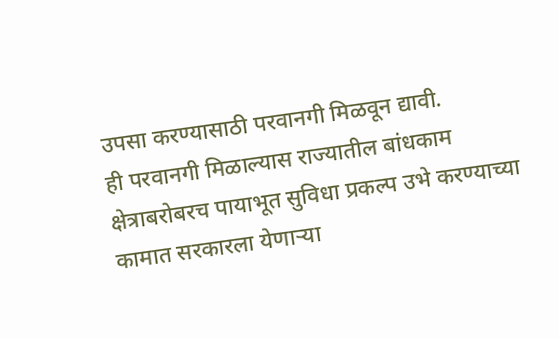उपसा करण्यासाठी परवानगी मिळवून द्यावी.
ही परवानगी मिळाल्यास राज्यातील बांधकाम क्षेत्राबरोबरच पायाभूत सुविधा प्रकल्प उभे करण्याच्या कामात सरकारला येणाऱ्या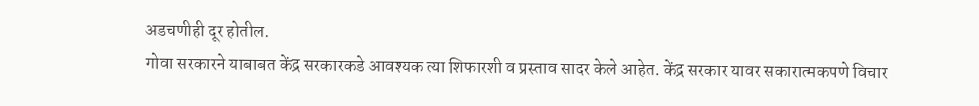अडचणीही दूर होतील.
गोवा सरकारने याबाबत केंद्र सरकारकडे आवश्यक त्या शिफारशी व प्रस्ताव सादर केले आहेत. केंद्र सरकार यावर सकारात्मकपणे विचार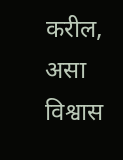करील, असा विश्वास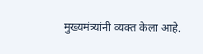मुख्यमंत्र्यांनी व्यक्त केला आहे.